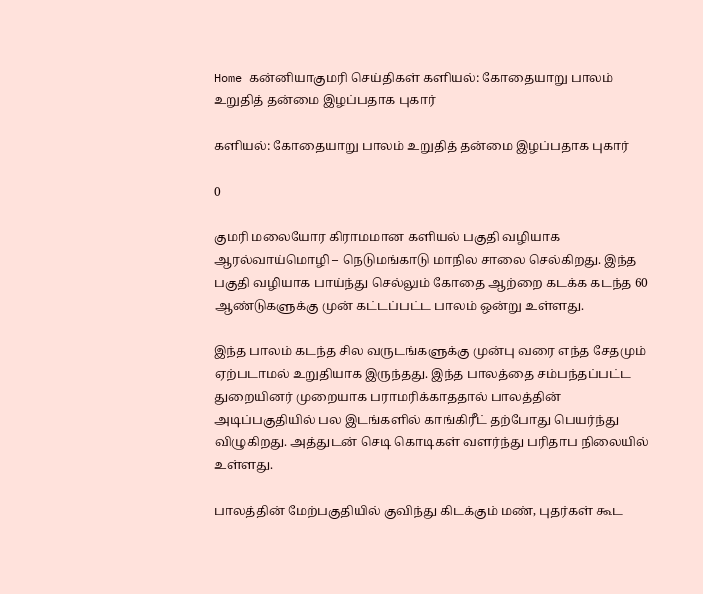Home கன்னியாகுமரி செய்திகள் களியல்: கோதையாறு பாலம் உறுதித் தன்மை இழப்பதாக புகார்

களியல்: கோதையாறு பாலம் உறுதித் தன்மை இழப்பதாக புகார்

0

குமரி மலையோர கிராமமான களியல் பகுதி வழியாக ஆரல்வாய்மொழி – நெடுமங்காடு மாநில சாலை செல்கிறது. இந்த பகுதி வழியாக பாய்ந்து செல்லும் கோதை ஆற்றை கடக்க கடந்த 60 ஆண்டுகளுக்கு முன் கட்டப்பட்ட பாலம் ஒன்று உள்ளது.

இந்த பாலம் கடந்த சில வருடங்களுக்கு முன்பு வரை எந்த சேதமும் ஏற்படாமல் உறுதியாக இருந்தது. இந்த பாலத்தை சம்பந்தப்பட்ட துறையினர் முறையாக பராமரிக்காததால் பாலத்தின் அடிப்பகுதியில் பல இடங்களில் காங்கிரீட் தற்போது பெயர்ந்து விழுகிறது. அத்துடன் செடி கொடிகள் வளர்ந்து பரிதாப நிலையில் உள்ளது.

பாலத்தின் மேற்பகுதியில் குவிந்து கிடக்கும் மண், புதர்கள் கூட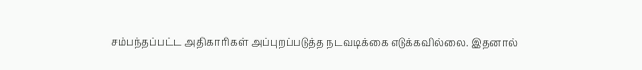சம்பந்தப்பட்ட அதிகாரிகள் அப்புறப்படுத்த நடவடிக்கை எடுக்கவில்லை. இதனால்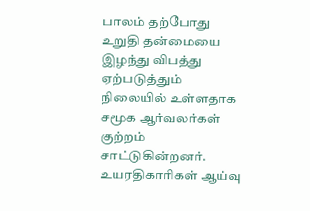பாலம் தற்போது உறுதி தன்மையை இழந்து விபத்து ஏற்படுத்தும் நிலையில் உள்ளதாக சமூக ஆர்வலர்கள் குற்றம் சாட்டுகின்றனர். உயரதிகாரிகள் ஆய்வு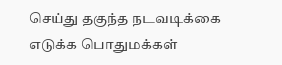செய்து தகுந்த நடவடிக்கை எடுக்க பொதுமக்கள்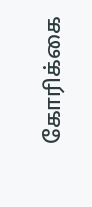கோரிக்கை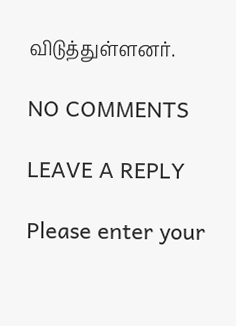விடுத்துள்ளனர்.

NO COMMENTS

LEAVE A REPLY

Please enter your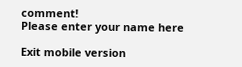comment!
Please enter your name here

Exit mobile version